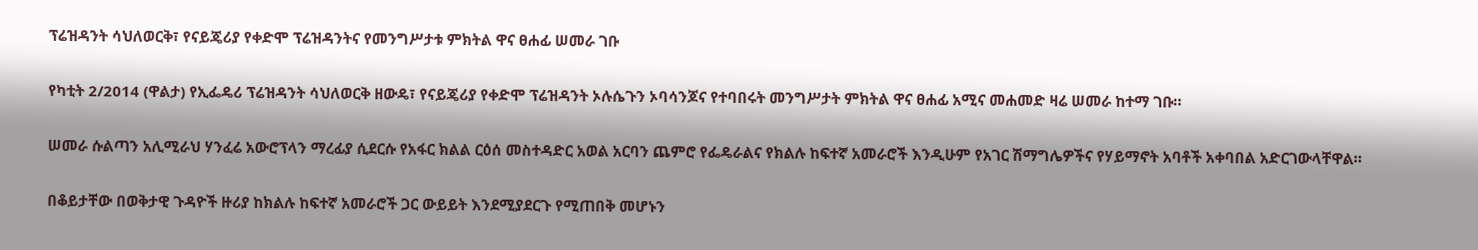ፕሬዝዳንት ሳህለወርቅ፣ የናይጄሪያ የቀድሞ ፕሬዝዳንትና የመንግሥታቱ ምክትል ዋና ፀሐፊ ሠመራ ገቡ

የካቲት 2/2014 (ዋልታ) የኢፌዴሪ ፕሬዝዳንት ሳህለወርቅ ዘውዴ፣ የናይጄሪያ የቀድሞ ፕሬዝዳንት ኦሉሴጉን ኦባሳንጆና የተባበሩት መንግሥታት ምክትል ዋና ፀሐፊ አሚና መሐመድ ዛሬ ሠመራ ከተማ ገቡ።

ሠመራ ሱልጣን አሊሚራህ ሃንፈሬ አውሮፕላን ማረፊያ ሲደርሱ የአፋር ክልል ርዕሰ መስተዳድር አወል አርባን ጨምሮ የፌዴራልና የክልሉ ከፍተኛ አመራሮች እንዲሁም የአገር ሽማግሌዎችና የሃይማኖት አባቶች አቀባበል አድርገውላቸዋል።

በቆይታቸው በወቅታዊ ጉዳዮች ዙሪያ ከክልሉ ከፍተኛ አመራሮች ጋር ውይይት እንደሚያደርጉ የሚጠበቅ መሆኑን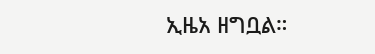ኢዜአ ዘግቧል።